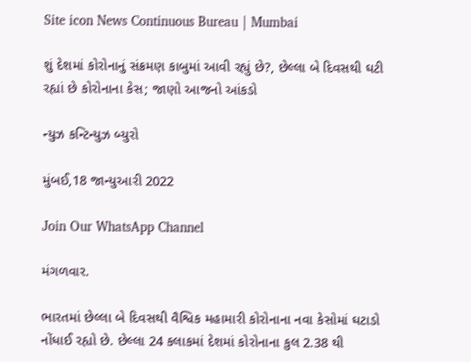Site icon News Continuous Bureau | Mumbai

શું દેશમાં કોરોનાનું સંક્રમણ કાબુમાં આવી રહ્યું છે?, છેલ્લા બે દિવસથી ઘટી રહ્યાં છે કોરોનાના કેસ; જાણો આજનો આંકડો

ન્યુઝ કન્ટિન્યુઝ બ્યુરો

મુંબઈ,18 જાન્યુઆરી 2022

Join Our WhatsApp Channel

મંગળવાર.

ભારતમાં છેલ્લા બે દિવસથી વૈશ્વિક મહામારી કોરોનાના નવા કેસોમાં ઘટાડો નોંધાઈ રહ્યો છે. છેલ્લા 24 કલાકમાં દેશમાં કોરોનાના કુલ 2.38 થી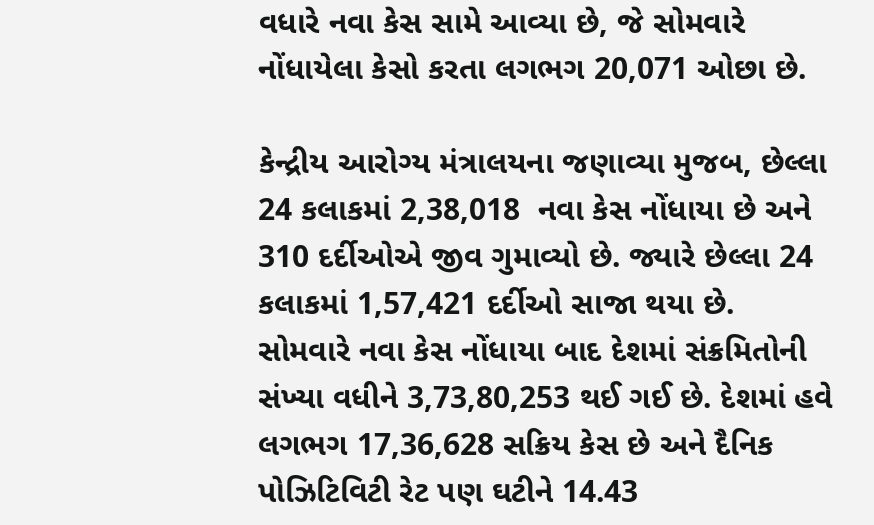વધારે નવા કેસ સામે આવ્યા છે, જે સોમવારે નોંધાયેલા કેસો કરતા લગભગ 20,071 ઓછા છે.

કેન્દ્રીય આરોગ્ય મંત્રાલયના જણાવ્યા મુજબ, છેલ્લા 24 કલાકમાં 2,38,018  નવા કેસ નોંધાયા છે અને 310 દર્દીઓએ જીવ ગુમાવ્યો છે. જ્યારે છેલ્લા 24 કલાકમાં 1,57,421 દર્દીઓ સાજા થયા છે. સોમવારે નવા કેસ નોંધાયા બાદ દેશમાં સંક્રમિતોની સંખ્યા વધીને 3,73,80,253 થઈ ગઈ છે. દેશમાં હવે લગભગ 17,36,628 સક્રિય કેસ છે અને દૈનિક પોઝિટિવિટી રેટ પણ ઘટીને 14.43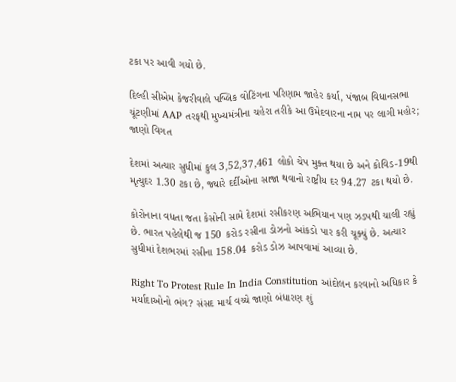ટકા પર આવી ગયો છે.

દિલ્હી સીએમ કેજરીવાલે પબ્લિક વોટિંગના પરિણામ જાહેર કર્યા, પંજાબ વિધાનસભા ચૂંટણીમાં AAP તરફથી મુખ્યમંત્રીના ચહેરા તરીકે આ ઉમેદવારના નામ પર લાગી મહોર; જાણો વિગત

દેશમાં અત્યાર સુધીમાં કુલ 3,52,37,461 લોકો ચેપ મુક્ત થયા છે અને કોવિડ-19થી મૃત્યુદર 1.30 ટકા છે, જ્યારે દર્દીઓના સાજા થવાનો રાષ્ટ્રીય દર 94.27 ટકા થયો છે.

કોરોનાના વધતા જતા કેસોની સામે દેશમાં રસીકરણ અભિયાન પણ ઝડપથી ચાલી રહ્યું છે. ભારત પહેલેથી જ 150 કરોડ રસીના ડોઝનો આંકડો પાર કરી ચૂક્યું છે. અત્યાર સુધીમાં દેશભરમાં રસીના 158.04 કરોડ ડોઝ આપવામાં આવ્યા છે.

Right To Protest Rule In India Constitution આંદોલન કરવાનો અધિકાર કે મર્યાદાઓનો ભંગ? સંસદ માર્ચ વચ્ચે જાણો બંધારણ શું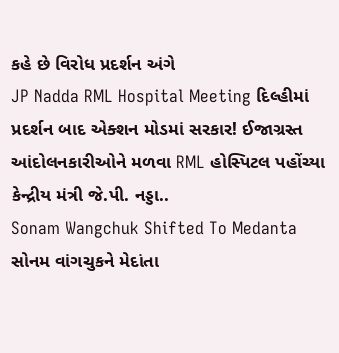કહે છે વિરોધ પ્રદર્શન અંગે
JP Nadda RML Hospital Meeting દિલ્હીમાં પ્રદર્શન બાદ એક્શન મોડમાં સરકાર! ઈજાગ્રસ્ત આંદોલનકારીઓને મળવા RML હોસ્પિટલ પહોંચ્યા કેન્દ્રીય મંત્રી જે.પી. નડ્ડા..
Sonam Wangchuk Shifted To Medanta સોનમ વાંગચુકને મેદાંતા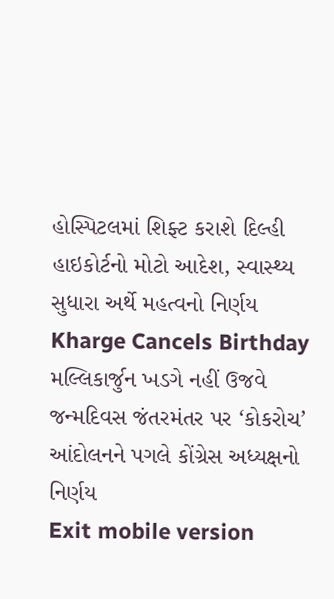હોસ્પિટલમાં શિફ્ટ કરાશે દિલ્હી હાઇકોર્ટનો મોટો આદેશ, સ્વાસ્થ્ય સુધારા અર્થે મહત્વનો નિર્ણય
Kharge Cancels Birthday મલ્લિકાર્જુન ખડગે નહીં ઉજવે જન્મદિવસ જંતરમંતર પર ‘કોકરોચ’ આંદોલનને પગલે કોંગ્રેસ અધ્યક્ષનો નિર્ણય
Exit mobile version